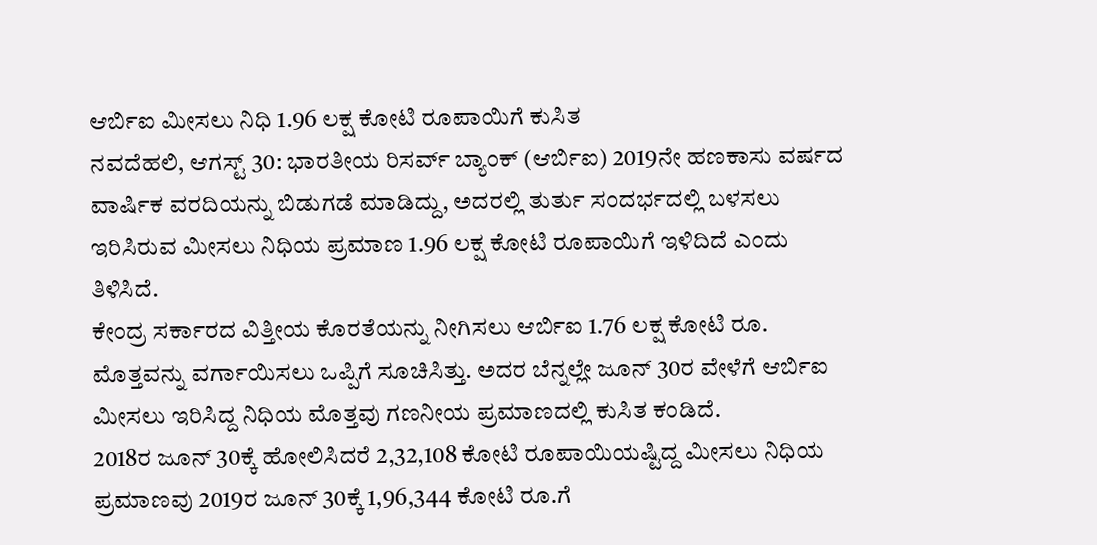ಆರ್ಬಿಐ ಮೀಸಲು ನಿಧಿ 1.96 ಲಕ್ಷ ಕೋಟಿ ರೂಪಾಯಿಗೆ ಕುಸಿತ
ನವದೆಹಲಿ, ಆಗಸ್ಟ್ 30: ಭಾರತೀಯ ರಿಸರ್ವ್ ಬ್ಯಾಂಕ್ (ಆರ್ಬಿಐ) 2019ನೇ ಹಣಕಾಸು ವರ್ಷದ ವಾರ್ಷಿಕ ವರದಿಯನ್ನು ಬಿಡುಗಡೆ ಮಾಡಿದ್ದು, ಅದರಲ್ಲಿ ತುರ್ತು ಸಂದರ್ಭದಲ್ಲಿ ಬಳಸಲು ಇರಿಸಿರುವ ಮೀಸಲು ನಿಧಿಯ ಪ್ರಮಾಣ 1.96 ಲಕ್ಷ ಕೋಟಿ ರೂಪಾಯಿಗೆ ಇಳಿದಿದೆ ಎಂದು ತಿಳಿಸಿದೆ.
ಕೇಂದ್ರ ಸರ್ಕಾರದ ವಿತ್ತೀಯ ಕೊರತೆಯನ್ನು ನೀಗಿಸಲು ಆರ್ಬಿಐ 1.76 ಲಕ್ಷ ಕೋಟಿ ರೂ. ಮೊತ್ತವನ್ನು ವರ್ಗಾಯಿಸಲು ಒಪ್ಪಿಗೆ ಸೂಚಿಸಿತ್ತು. ಅದರ ಬೆನ್ನಲ್ಲೇ ಜೂನ್ 30ರ ವೇಳೆಗೆ ಆರ್ಬಿಐ ಮೀಸಲು ಇರಿಸಿದ್ದ ನಿಧಿಯ ಮೊತ್ತವು ಗಣನೀಯ ಪ್ರಮಾಣದಲ್ಲಿ ಕುಸಿತ ಕಂಡಿದೆ.
2018ರ ಜೂನ್ 30ಕ್ಕೆ ಹೋಲಿಸಿದರೆ 2,32,108 ಕೋಟಿ ರೂಪಾಯಿಯಷ್ಟಿದ್ದ ಮೀಸಲು ನಿಧಿಯ ಪ್ರಮಾಣವು 2019ರ ಜೂನ್ 30ಕ್ಕೆ 1,96,344 ಕೋಟಿ ರೂ.ಗೆ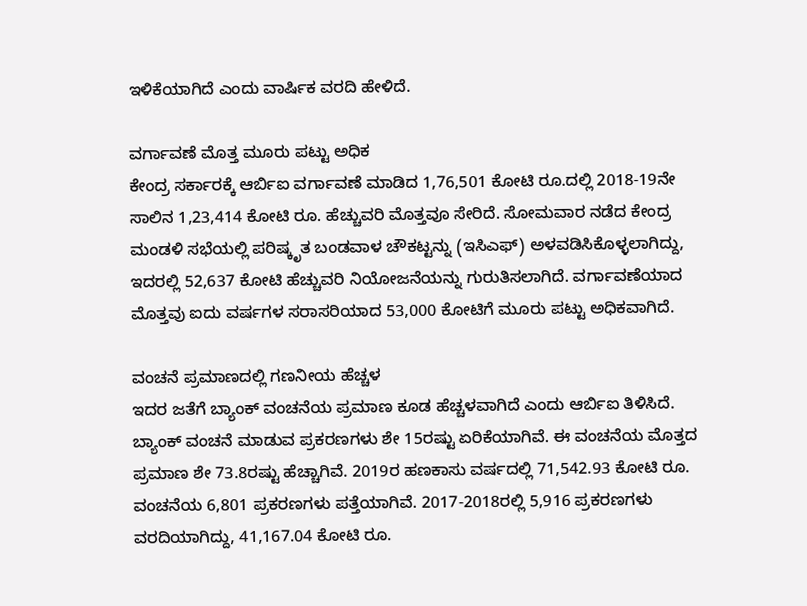ಇಳಿಕೆಯಾಗಿದೆ ಎಂದು ವಾರ್ಷಿಕ ವರದಿ ಹೇಳಿದೆ.

ವರ್ಗಾವಣೆ ಮೊತ್ತ ಮೂರು ಪಟ್ಟು ಅಧಿಕ
ಕೇಂದ್ರ ಸರ್ಕಾರಕ್ಕೆ ಆರ್ಬಿಐ ವರ್ಗಾವಣೆ ಮಾಡಿದ 1,76,501 ಕೋಟಿ ರೂ.ದಲ್ಲಿ 2018-19ನೇ ಸಾಲಿನ 1,23,414 ಕೋಟಿ ರೂ. ಹೆಚ್ಚುವರಿ ಮೊತ್ತವೂ ಸೇರಿದೆ. ಸೋಮವಾರ ನಡೆದ ಕೇಂದ್ರ ಮಂಡಳಿ ಸಭೆಯಲ್ಲಿ ಪರಿಷ್ಕೃತ ಬಂಡವಾಳ ಚೌಕಟ್ಟನ್ನು (ಇಸಿಎಫ್) ಅಳವಡಿಸಿಕೊಳ್ಳಲಾಗಿದ್ದು, ಇದರಲ್ಲಿ 52,637 ಕೋಟಿ ಹೆಚ್ಚುವರಿ ನಿಯೋಜನೆಯನ್ನು ಗುರುತಿಸಲಾಗಿದೆ. ವರ್ಗಾವಣೆಯಾದ ಮೊತ್ತವು ಐದು ವರ್ಷಗಳ ಸರಾಸರಿಯಾದ 53,000 ಕೋಟಿಗೆ ಮೂರು ಪಟ್ಟು ಅಧಿಕವಾಗಿದೆ.

ವಂಚನೆ ಪ್ರಮಾಣದಲ್ಲಿ ಗಣನೀಯ ಹೆಚ್ಚಳ
ಇದರ ಜತೆಗೆ ಬ್ಯಾಂಕ್ ವಂಚನೆಯ ಪ್ರಮಾಣ ಕೂಡ ಹೆಚ್ಚಳವಾಗಿದೆ ಎಂದು ಆರ್ಬಿಐ ತಿಳಿಸಿದೆ. ಬ್ಯಾಂಕ್ ವಂಚನೆ ಮಾಡುವ ಪ್ರಕರಣಗಳು ಶೇ 15ರಷ್ಟು ಏರಿಕೆಯಾಗಿವೆ. ಈ ವಂಚನೆಯ ಮೊತ್ತದ ಪ್ರಮಾಣ ಶೇ 73.8ರಷ್ಟು ಹೆಚ್ಚಾಗಿವೆ. 2019ರ ಹಣಕಾಸು ವರ್ಷದಲ್ಲಿ 71,542.93 ಕೋಟಿ ರೂ. ವಂಚನೆಯ 6,801 ಪ್ರಕರಣಗಳು ಪತ್ತೆಯಾಗಿವೆ. 2017-2018ರಲ್ಲಿ 5,916 ಪ್ರಕರಣಗಳು ವರದಿಯಾಗಿದ್ದು, 41,167.04 ಕೋಟಿ ರೂ.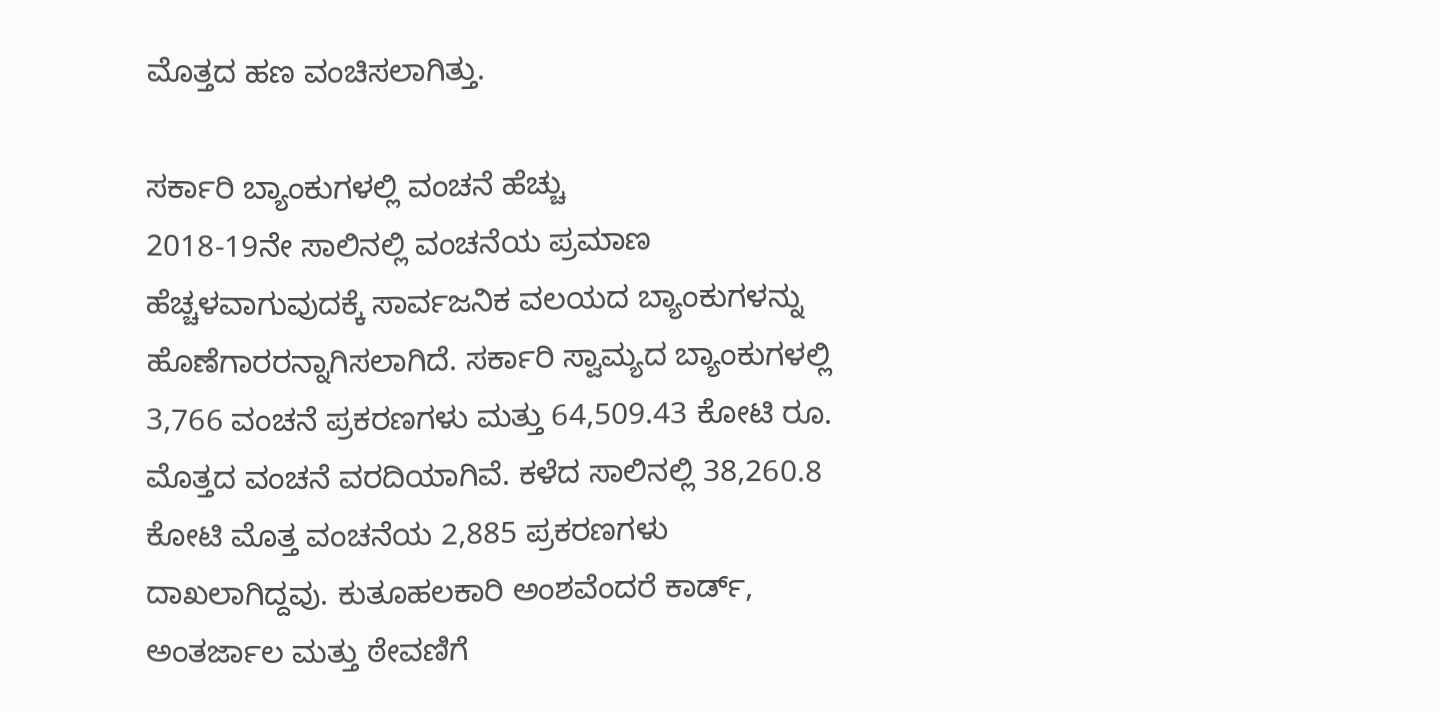ಮೊತ್ತದ ಹಣ ವಂಚಿಸಲಾಗಿತ್ತು.

ಸರ್ಕಾರಿ ಬ್ಯಾಂಕುಗಳಲ್ಲಿ ವಂಚನೆ ಹೆಚ್ಚು
2018-19ನೇ ಸಾಲಿನಲ್ಲಿ ವಂಚನೆಯ ಪ್ರಮಾಣ ಹೆಚ್ಚಳವಾಗುವುದಕ್ಕೆ ಸಾರ್ವಜನಿಕ ವಲಯದ ಬ್ಯಾಂಕುಗಳನ್ನು ಹೊಣೆಗಾರರನ್ನಾಗಿಸಲಾಗಿದೆ. ಸರ್ಕಾರಿ ಸ್ವಾಮ್ಯದ ಬ್ಯಾಂಕುಗಳಲ್ಲಿ 3,766 ವಂಚನೆ ಪ್ರಕರಣಗಳು ಮತ್ತು 64,509.43 ಕೋಟಿ ರೂ. ಮೊತ್ತದ ವಂಚನೆ ವರದಿಯಾಗಿವೆ. ಕಳೆದ ಸಾಲಿನಲ್ಲಿ 38,260.8 ಕೋಟಿ ಮೊತ್ತ ವಂಚನೆಯ 2,885 ಪ್ರಕರಣಗಳು ದಾಖಲಾಗಿದ್ದವು. ಕುತೂಹಲಕಾರಿ ಅಂಶವೆಂದರೆ ಕಾರ್ಡ್, ಅಂತರ್ಜಾಲ ಮತ್ತು ಠೇವಣಿಗೆ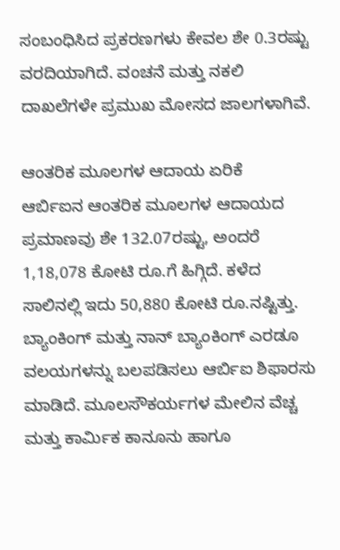ಸಂಬಂಧಿಸಿದ ಪ್ರಕರಣಗಳು ಕೇವಲ ಶೇ 0.3ರಷ್ಟು ವರದಿಯಾಗಿದೆ. ವಂಚನೆ ಮತ್ತು ನಕಲಿ ದಾಖಲೆಗಳೇ ಪ್ರಮುಖ ಮೋಸದ ಜಾಲಗಳಾಗಿವೆ.

ಆಂತರಿಕ ಮೂಲಗಳ ಆದಾಯ ಏರಿಕೆ
ಆರ್ಬಿಐನ ಆಂತರಿಕ ಮೂಲಗಳ ಆದಾಯದ ಪ್ರಮಾಣವು ಶೇ 132.07ರಷ್ಟು, ಅಂದರೆ 1,18,078 ಕೋಟಿ ರೂ.ಗೆ ಹಿಗ್ಗಿದೆ. ಕಳೆದ ಸಾಲಿನಲ್ಲಿ ಇದು 50,880 ಕೋಟಿ ರೂ.ನಷ್ಟಿತ್ತು.
ಬ್ಯಾಂಕಿಂಗ್ ಮತ್ತು ನಾನ್ ಬ್ಯಾಂಕಿಂಗ್ ಎರಡೂ ವಲಯಗಳನ್ನು ಬಲಪಡಿಸಲು ಆರ್ಬಿಐ ಶಿಫಾರಸು ಮಾಡಿದೆ. ಮೂಲಸೌಕರ್ಯಗಳ ಮೇಲಿನ ವೆಚ್ಚ ಮತ್ತು ಕಾರ್ಮಿಕ ಕಾನೂನು ಹಾಗೂ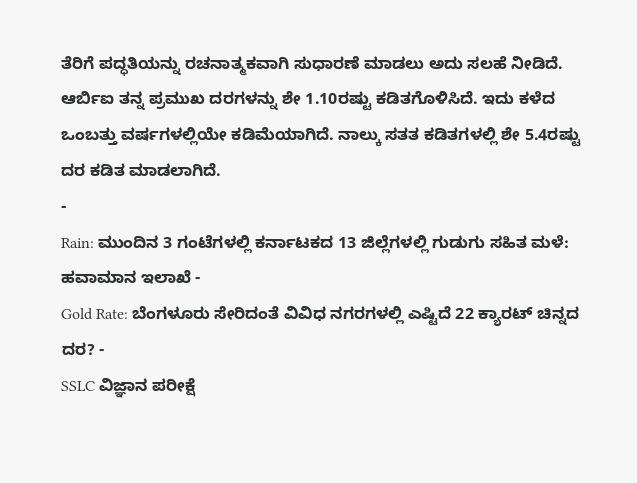ತೆರಿಗೆ ಪದ್ಧತಿಯನ್ನು ರಚನಾತ್ಮಕವಾಗಿ ಸುಧಾರಣೆ ಮಾಡಲು ಅದು ಸಲಹೆ ನೀಡಿದೆ. ಆರ್ಬಿಐ ತನ್ನ ಪ್ರಮುಖ ದರಗಳನ್ನು ಶೇ 1.10ರಷ್ಟು ಕಡಿತಗೊಳಿಸಿದೆ. ಇದು ಕಳೆದ ಒಂಬತ್ತು ವರ್ಷಗಳಲ್ಲಿಯೇ ಕಡಿಮೆಯಾಗಿದೆ. ನಾಲ್ಕು ಸತತ ಕಡಿತಗಳಲ್ಲಿ ಶೇ 5.4ರಷ್ಟು ದರ ಕಡಿತ ಮಾಡಲಾಗಿದೆ.
-
Rain: ಮುಂದಿನ 3 ಗಂಟೆಗಳಲ್ಲಿ ಕರ್ನಾಟಕದ 13 ಜಿಲ್ಲೆಗಳಲ್ಲಿ ಗುಡುಗು ಸಹಿತ ಮಳೆ: ಹವಾಮಾನ ಇಲಾಖೆ -
Gold Rate: ಬೆಂಗಳೂರು ಸೇರಿದಂತೆ ವಿವಿಧ ನಗರಗಳಲ್ಲಿ ಎಷ್ಟಿದೆ 22 ಕ್ಯಾರಟ್ ಚಿನ್ನದ ದರ? -
SSLC ವಿಜ್ಞಾನ ಪರೀಕ್ಷೆ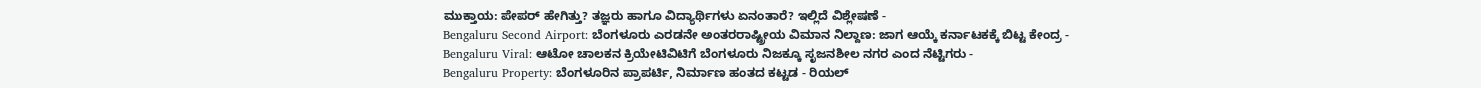ಮುಕ್ತಾಯ: ಪೇಪರ್ ಹೇಗಿತ್ತು? ತಜ್ಞರು ಹಾಗೂ ವಿದ್ಯಾರ್ಥಿಗಳು ಏನಂತಾರೆ? ಇಲ್ಲಿದೆ ವಿಶ್ಲೇಷಣೆ -
Bengaluru Second Airport: ಬೆಂಗಳೂರು ಎರಡನೇ ಅಂತರರಾಷ್ಟ್ರೀಯ ವಿಮಾನ ನಿಲ್ದಾಣ: ಜಾಗ ಆಯ್ಕೆ ಕರ್ನಾಟಕಕ್ಕೆ ಬಿಟ್ಟ ಕೇಂದ್ರ -
Bengaluru Viral: ಆಟೋ ಚಾಲಕನ ಕ್ರಿಯೇಟಿವಿಟಿಗೆ ಬೆಂಗಳೂರು ನಿಜಕ್ಕೂ ಸೃಜನಶೀಲ ನಗರ ಎಂದ ನೆಟ್ಟಿಗರು -
Bengaluru Property: ಬೆಂಗಳೂರಿನ ಪ್ರಾಪರ್ಟಿ, ನಿರ್ಮಾಣ ಹಂತದ ಕಟ್ಟಡ - ರಿಯಲ್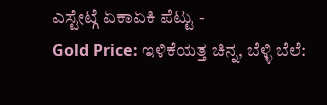ಎಸ್ಟೇಟ್ಗೆ ಏಕಾಏಕಿ ಪೆಟ್ಟು -
Gold Price: ಇಳಿಕೆಯತ್ತ ಚಿನ್ನ, ಬೆಳ್ಳಿ ಬೆಲೆ: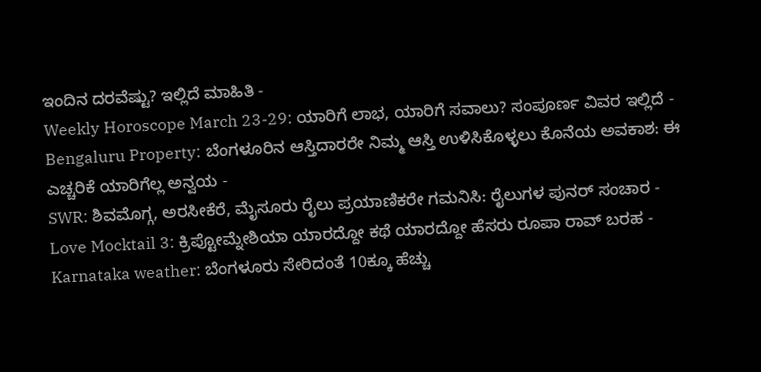ಇಂದಿನ ದರವೆಷ್ಟು? ಇಲ್ಲಿದೆ ಮಾಹಿತಿ -
Weekly Horoscope March 23-29: ಯಾರಿಗೆ ಲಾಭ, ಯಾರಿಗೆ ಸವಾಲು? ಸಂಪೂರ್ಣ ವಿವರ ಇಲ್ಲಿದೆ -
Bengaluru Property: ಬೆಂಗಳೂರಿನ ಆಸ್ತಿದಾರರೇ ನಿಮ್ಮ ಆಸ್ತಿ ಉಳಿಸಿಕೊಳ್ಳಲು ಕೊನೆಯ ಅವಕಾಶ: ಈ ಎಚ್ಚರಿಕೆ ಯಾರಿಗೆಲ್ಲ ಅನ್ವಯ -
SWR: ಶಿವಮೊಗ್ಗ, ಅರಸೀಕೆರೆ, ಮೈಸೂರು ರೈಲು ಪ್ರಯಾಣಿಕರೇ ಗಮನಿಸಿ: ರೈಲುಗಳ ಪುನರ್ ಸಂಚಾರ -
Love Mocktail 3: ಕ್ರಿಪ್ಟೋಮ್ನೇಶಿಯಾ ಯಾರದ್ದೋ ಕಥೆ ಯಾರದ್ದೋ ಹೆಸರು ರೂಪಾ ರಾವ್ ಬರಹ -
Karnataka weather: ಬೆಂಗಳೂರು ಸೇರಿದಂತೆ 10ಕ್ಕೂ ಹೆಚ್ಚು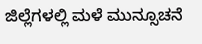ಜಿಲ್ಲೆಗಳಲ್ಲಿ ಮಳೆ ಮುನ್ಸೂಚನೆ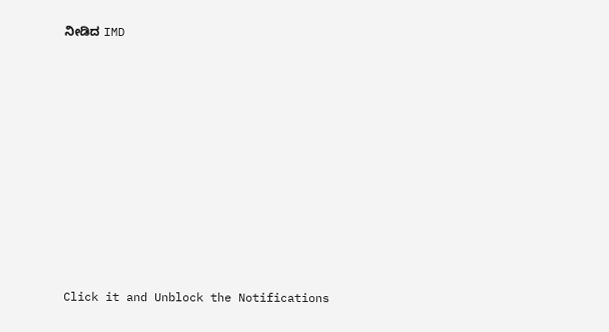ನೀಡಿದ IMD












Click it and Unblock the Notifications